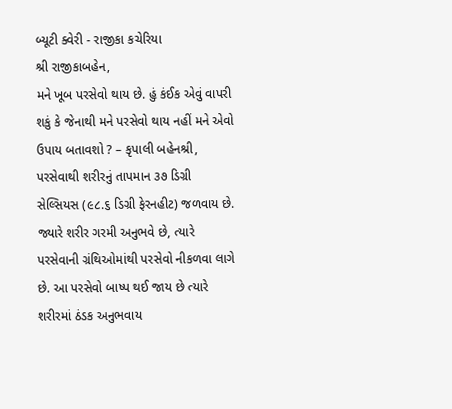બ્યૂટી ક્વેરી - રાજીકા કચેરિયા
શ્રી રાજીકાબહેન,
મને ખૂબ પરસેવો થાય છે. હું કંઈક એવું વાપરી શકું કે જેનાથી મને પરસેવો થાય નહીં મને એવો ઉપાય બતાવશો ? – કૃપાલી બહેનશ્રી,
પરસેવાથી શરીરનું તાપમાન ૩૭ ડિગ્રી સેલ્સિયસ (૯૮.૬ ડિગ્રી ફેરનહીટ) જળવાય છે. જ્યારે શરીર ગરમી અનુભવે છે, ત્યારે પરસેવાની ગ્રંથિઓમાંથી પરસેવો નીકળવા લાગે છે. આ પરસેવો બાષ્પ થઈ જાય છે ત્યારે શરીરમાં ઠંડક અનુભવાય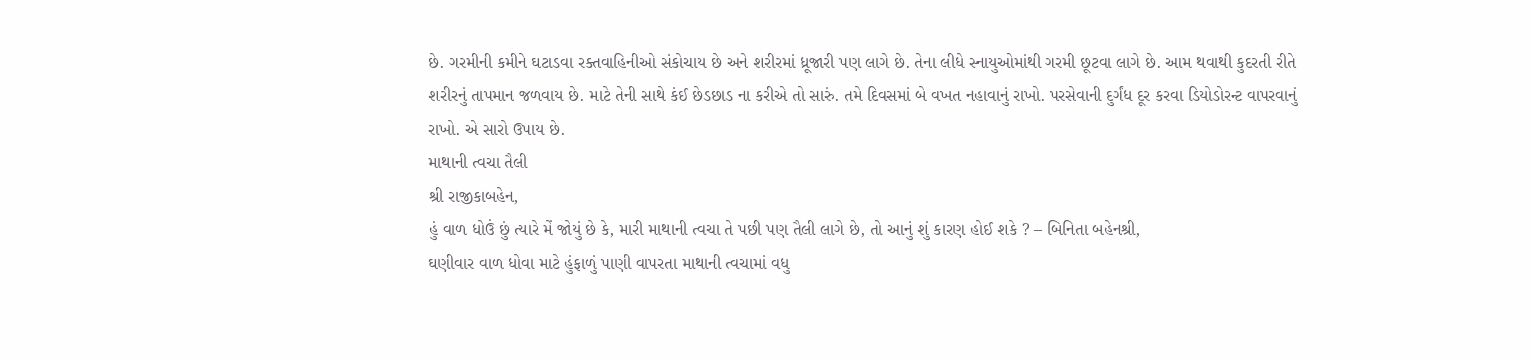છે. ગરમીની કમીને ઘટાડવા રક્તવાહિનીઓ સંકોચાય છે અને શરીરમાં ધ્રૂજારી પણ લાગે છે. તેના લીધે સ્નાયુઓમાંથી ગરમી છૂટવા લાગે છે. આમ થવાથી કુદરતી રીતે શરીરનું તાપમાન જળવાય છે. માટે તેની સાથે કંઈ છેડછાડ ના કરીએ તો સારું. તમે દિવસમાં બે વખત નહાવાનું રાખો. પરસેવાની દુર્ગંધ દૂર કરવા ડિયોડોરન્ટ વાપરવાનું રાખો. એ સારો ઉપાય છે.
માથાની ત્વચા તૈલી
શ્રી રાજીકાબહેન,
હું વાળ ધોઉં છું ત્યારે મેં જોયું છે કે, મારી માથાની ત્વચા તે પછી પણ તૈલી લાગે છે, તો આનું શું કારણ હોઈ શકે ? – બિનિતા બહેનશ્રી,
ઘણીવાર વાળ ધોવા માટે હુંફાળું પાણી વાપરતા માથાની ત્વચામાં વધુ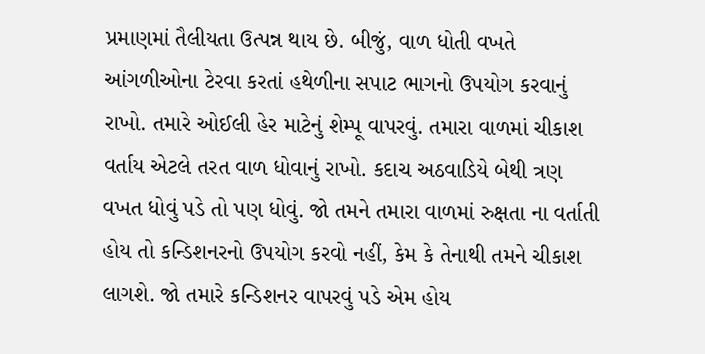પ્રમાણમાં તૈલીયતા ઉત્પન્ન થાય છે. બીજું, વાળ ધોતી વખતે આંગળીઓના ટેરવા કરતાં હથેળીના સપાટ ભાગનો ઉપયોગ કરવાનું રાખો. તમારે ઓઈલી હેર માટેનું શેમ્પૂ વાપરવું. તમારા વાળમાં ચીકાશ વર્તાય એટલે તરત વાળ ધોવાનું રાખો. કદાચ અઠવાડિયે બેથી ત્રણ વખત ધોવું પડે તો પણ ધોવું. જો તમને તમારા વાળમાં રુક્ષતા ના વર્તાતી હોય તો કન્ડિશનરનો ઉપયોગ કરવો નહીં, કેમ કે તેનાથી તમને ચીકાશ લાગશે. જો તમારે કન્ડિશનર વાપરવું પડે એમ હોય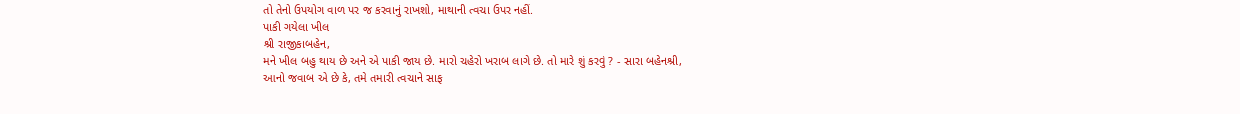તો તેનો ઉપયોગ વાળ પર જ કરવાનું રાખશો, માથાની ત્વચા ઉપર નહીં.
પાકી ગયેલા ખીલ
શ્રી રાજીકાબહેન,
મને ખીલ બહુ થાય છે અને એ પાકી જાય છે. મારો ચહેરો ખરાબ લાગે છે. તો મારે શું કરવું ? - સારા બહેનશ્રી,
આનો જવાબ એ છે કે, તમે તમારી ત્વચાને સાફ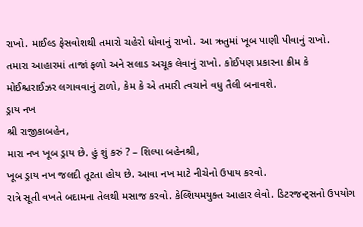રાખો. માઈલ્ડ ફેસવોશથી તમારો ચહેરો ધોવાનું રાખો. આ ઋતુમાં ખૂબ પાણી પીવાનું રાખો. તમારા આહારમાં તાજાં ફળો અને સલાડ અચૂક લેવાનું રાખો. કોઈપણ પ્રકારના ક્રીમ કે મોઈશ્ચરાઈઝર લગાવવાનું ટાળો, કેમ કે એ તમારી ત્વચાને વધુ તૈલી બનાવશે.
ડ્રાય નખ
શ્રી રાજીકાબહેન,
મારા નખ ખૂબ ડ્રાય છે. હું શું કરું ? – શિલ્પા બહેનશ્રી,
ખૂબ ડ્રાય નખ જલદી તૂટતા હોય છે. આવા નખ માટે નીચેનો ઉપાય કરવો.
રાત્રે સૂતી વખતે બદામના તેલથી મસાજ કરવો. કેલ્શિયમયુક્ત આહાર લેવો. ડિટરજન્ટ્સનો ઉપયોગ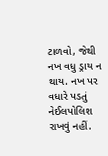ટાળવો, જેથી નખ વધુ ડ્રાય ન થાય. નખ પર વધારે પડતું નેઈલપોલિશ રાખવું નહીં.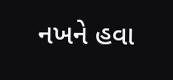નખને હવા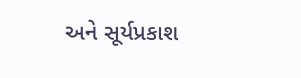અને સૂર્યપ્રકાશ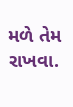મળે તેમ રાખવા.